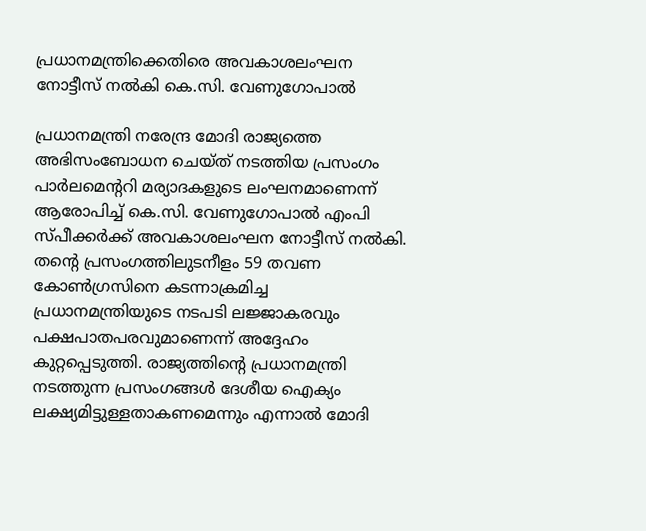പ്രധാനമന്ത്രിക്കെതിരെ അവകാശലംഘന നോട്ടീസ് നൽകി കെ.സി. വേണുഗോപാൽ

പ്രധാനമന്ത്രി നരേന്ദ്ര മോദി രാജ്യത്തെ അഭിസംബോധന ചെയ്ത് നടത്തിയ പ്രസംഗം പാർലമെന്ററി മര്യാദകളുടെ ലംഘനമാണെന്ന് ആരോപിച്ച് കെ.സി. വേണുഗോപാൽ എംപി സ്പീക്കർക്ക് അവകാശലംഘന നോട്ടീസ് നൽകി. തന്റെ പ്രസംഗത്തിലുടനീളം 59 തവണ കോൺഗ്രസിനെ കടന്നാക്രമിച്ച പ്രധാനമന്ത്രിയുടെ നടപടി ലജ്ജാകരവും പക്ഷപാതപരവുമാണെന്ന് അദ്ദേഹം കുറ്റപ്പെടുത്തി. രാജ്യത്തിന്റെ പ്രധാനമന്ത്രി നടത്തുന്ന പ്രസംഗങ്ങൾ ദേശീയ ഐക്യം ലക്ഷ്യമിട്ടുള്ളതാകണമെന്നും എന്നാൽ മോദി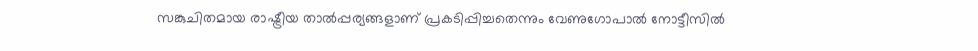സങ്കുചിതമായ രാഷ്ട്രീയ താൽപ്പര്യങ്ങളാണ് പ്രകടിപ്പിച്ചതെന്നും വേണുഗോപാൽ നോട്ടീസിൽ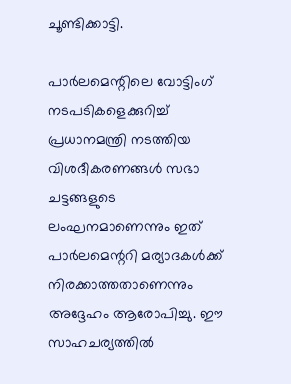ചൂണ്ടിക്കാട്ടി.

പാർലമെന്റിലെ വോട്ടിംഗ് നടപടികളെക്കുറിച്ച് പ്രധാനമന്ത്രി നടത്തിയ വിശദീകരണങ്ങൾ സഭാ ചട്ടങ്ങളുടെ ലംഘനമാണെന്നും ഇത് പാർലമെന്ററി മര്യാദകൾക്ക് നിരക്കാത്തതാണെന്നും അദ്ദേഹം ആരോപിച്ചു. ഈ സാഹചര്യത്തിൽ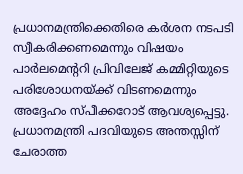പ്രധാനമന്ത്രിക്കെതിരെ കർശന നടപടി സ്വീകരിക്കണമെന്നും വിഷയം പാർലമെന്ററി പ്രിവിലേജ് കമ്മിറ്റിയുടെ പരിശോധനയ്ക്ക് വിടണമെന്നും അദ്ദേഹം സ്പീക്കറോട് ആവശ്യപ്പെട്ടു. പ്രധാനമന്ത്രി പദവിയുടെ അന്തസ്സിന് ചേരാത്ത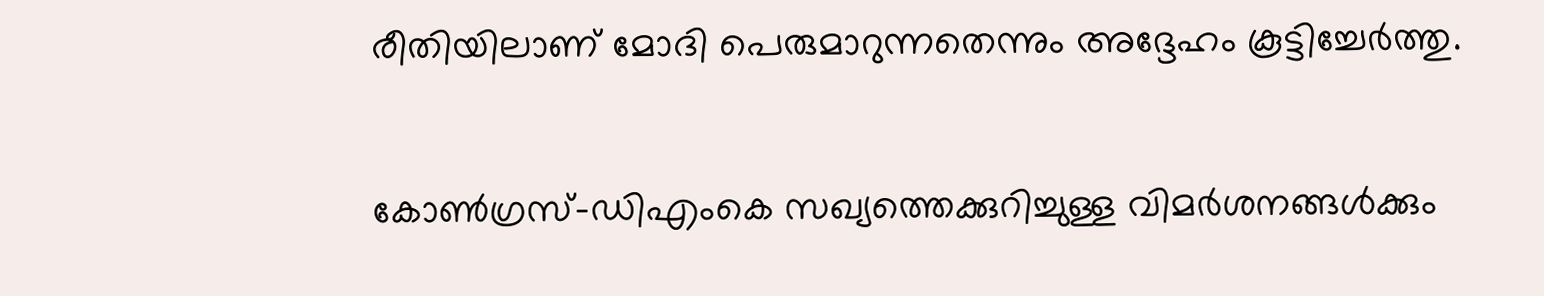രീതിയിലാണ് മോദി പെരുമാറുന്നതെന്നും അദ്ദേഹം കൂട്ടിച്ചേർത്തു.

കോൺഗ്രസ്-ഡിഎംകെ സഖ്യത്തെക്കുറിച്ചുള്ള വിമർശനങ്ങൾക്കും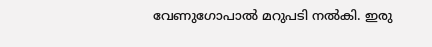വേണുഗോപാൽ മറുപടി നൽകി. ഇരു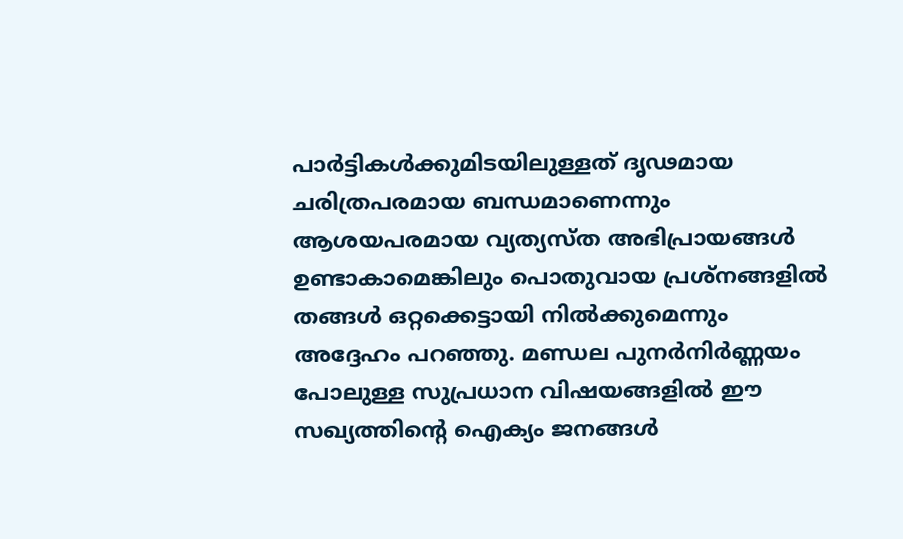പാർട്ടികൾക്കുമിടയിലുള്ളത് ദൃഢമായ ചരിത്രപരമായ ബന്ധമാണെന്നും ആശയപരമായ വ്യത്യസ്ത അഭിപ്രായങ്ങൾ ഉണ്ടാകാമെങ്കിലും പൊതുവായ പ്രശ്നങ്ങളിൽ തങ്ങൾ ഒറ്റക്കെട്ടായി നിൽക്കുമെന്നും അദ്ദേഹം പറഞ്ഞു. മണ്ഡല പുനർനിർണ്ണയം പോലുള്ള സുപ്രധാന വിഷയങ്ങളിൽ ഈ സഖ്യത്തിന്റെ ഐക്യം ജനങ്ങൾ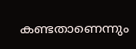കണ്ടതാണെന്നും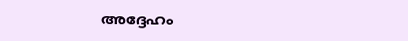അദ്ദേഹം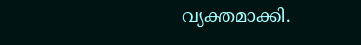വ്യക്തമാക്കി.